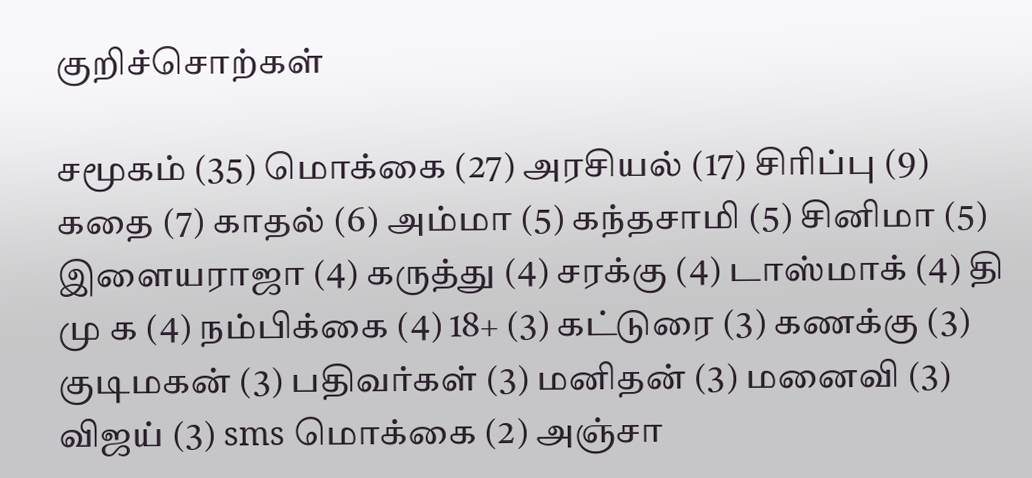குறிச்சொற்கள்

சமூகம் (35) மொக்கை (27) அரசியல் (17) சிரிப்பு (9) கதை (7) காதல் (6) அம்மா (5) கந்தசாமி (5) சினிமா (5) இளையராஜா (4) கருத்து (4) சரக்கு (4) டாஸ்மாக் (4) தி மு க (4) நம்பிக்கை (4) 18+ (3) கட்டுரை (3) கணக்கு (3) குடிமகன் (3) பதிவர்கள் (3) மனிதன் (3) மனைவி (3) விஜய் (3) sms மொக்கை (2) அஞ்சா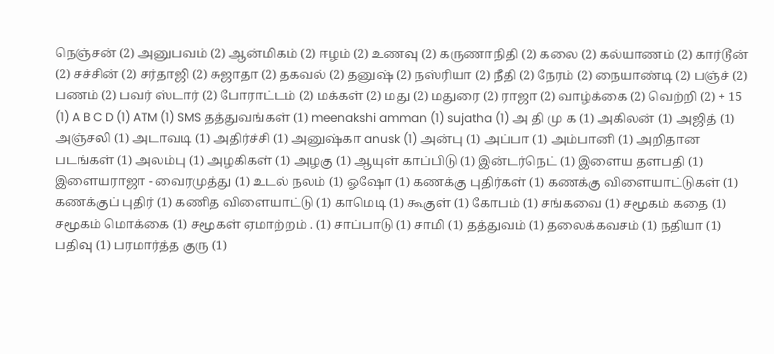நெஞ்சன் (2) அனுபவம் (2) ஆன்மிகம் (2) ஈழம் (2) உணவு (2) கருணாநிதி (2) கலை (2) கல்யாணம் (2) கார்டூன் (2) சச்சின் (2) சர்தாஜி (2) சுஜாதா (2) தகவல் (2) தனுஷ் (2) நஸ்ரியா (2) நீதி (2) நேரம் (2) நையாண்டி (2) பஞ்ச் (2) பணம் (2) பவர் ஸ்டார் (2) போராட்டம் (2) மக்கள் (2) மது (2) மதுரை (2) ராஜா (2) வாழ்க்கை (2) வெற்றி (2) + 15 (1) A B C D (1) ATM (1) SMS தத்துவங்கள் (1) meenakshi amman (1) sujatha (1) அ தி மு க (1) அகிலன் (1) அஜித் (1) அஞ்சலி (1) அடாவடி (1) அதிர்ச்சி (1) அனுஷ்கா anusk (1) அன்பு (1) அப்பா (1) அம்பானி (1) அறிதான படங்கள் (1) அலம்பு (1) அழகிகள் (1) அழகு (1) ஆயுள் காப்பிடு (1) இன்டர்நெட் (1) இளைய தளபதி (1) இளையராஜா - வைரமுத்து (1) உடல் நலம் (1) ஓஷோ (1) கணக்கு புதிர்கள் (1) கணக்கு விளையாட்டுகள் (1) கணக்குப் புதிர் (1) கணித விளையாட்டு (1) காமெடி (1) கூகுள் (1) கோபம் (1) சங்கவை (1) சமூகம் கதை (1) சமூகம் மொக்கை (1) சமூகள் ஏமாற்றம் . (1) சாப்பாடு (1) சாமி (1) தத்துவம் (1) தலைக்கவசம் (1) நதியா (1) பதிவு (1) பரமார்த்த குரு (1)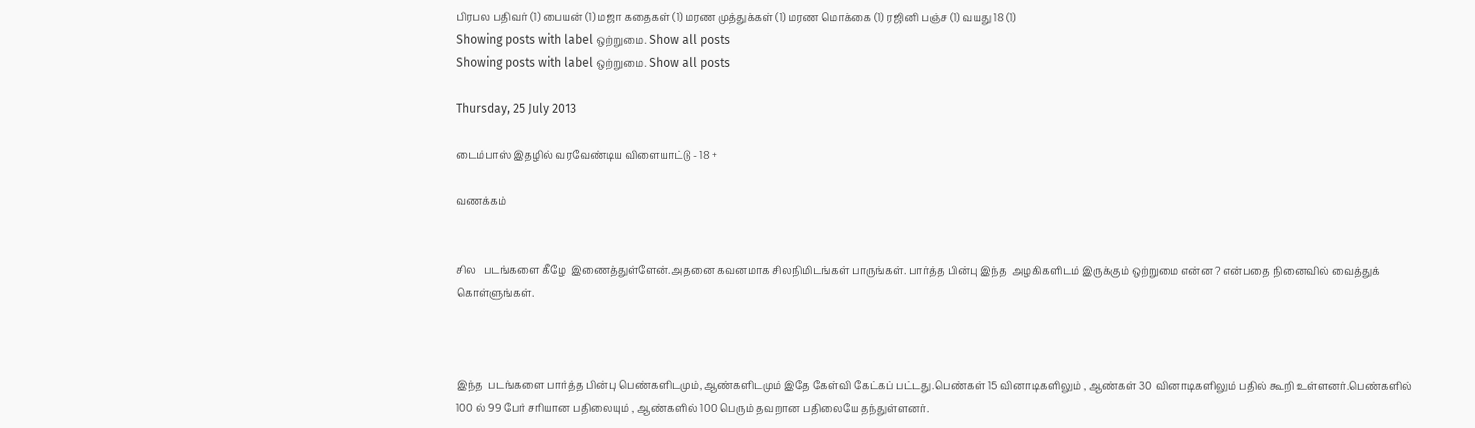பிரபல பதிவர் (1) பையன் (1) மஜா கதைகள் (1) மரண முத்துக்கள் (1) மரண மொக்கை (1) ரஜினி பஞ்ச (1) வயது 18 (1)
Showing posts with label ஒற்றுமை. Show all posts
Showing posts with label ஒற்றுமை. Show all posts

Thursday, 25 July 2013

டைம்பாஸ் இதழில் வரவேண்டிய விளையாட்டு - 18 +

வணக்கம்


சில   படங்களை கீழே  இணைத்துள்ளேன்.அதனை கவனமாக சிலநிமிடங்கள் பாருங்கள். பார்த்த பின்பு இந்த  அழகிகளிடம் இருக்கும் ஒற்றுமை என்ன ? என்பதை நினைவில் வைத்துக் கொள்ளுங்கள்.



இந்த  படங்களை பார்த்த பின்பு பெண்களிடமும்,ஆண்களிடமும் இதே கேள்வி கேட்கப் பட்டது.பெண்கள் 15 வினாடிகளிலும் , ஆண்கள் 30 வினாடிகளிலும் பதில் கூறி உள்ளனர்.பெண்களில் 100 ல் 99 பேர் சரியான பதிலையும் , ஆண்களில் 100 பெரும் தவறான பதிலையே தந்துள்ளனர்.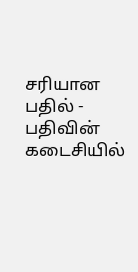சரியான பதில் - பதிவின் கடைசியில்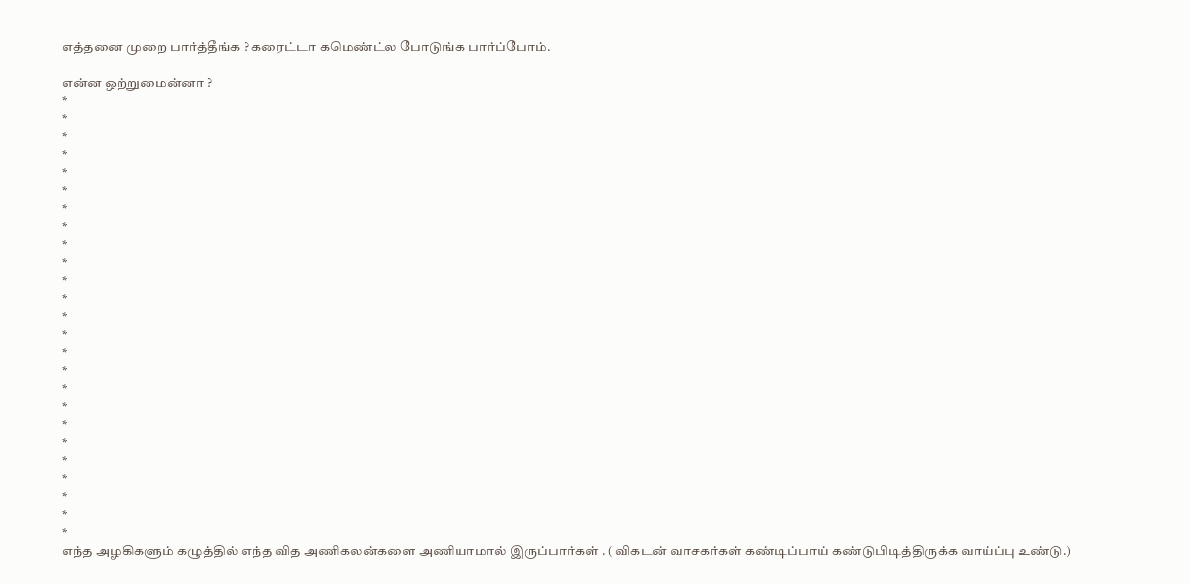எத்தனை முறை பார்த்தீங்க ? கரைட்டா கமெண்ட்ல போடுங்க பார்ப்போம்.

என்ன ஒற்றுமைன்னா ?
*
*
*
*
*
*
*
*
*
*
*
*
*
*
*
*
*
*
*
*
*
*
*
*
*
எந்த அழகிகளும் கழுத்தில் எந்த வித அணிகலன்களை அணியாமால் இருப்பார்கள் . ( விகடன் வாசகர்கள் கண்டிப்பாய் கண்டுபிடித்திருக்க வாய்ப்பு உண்டு.)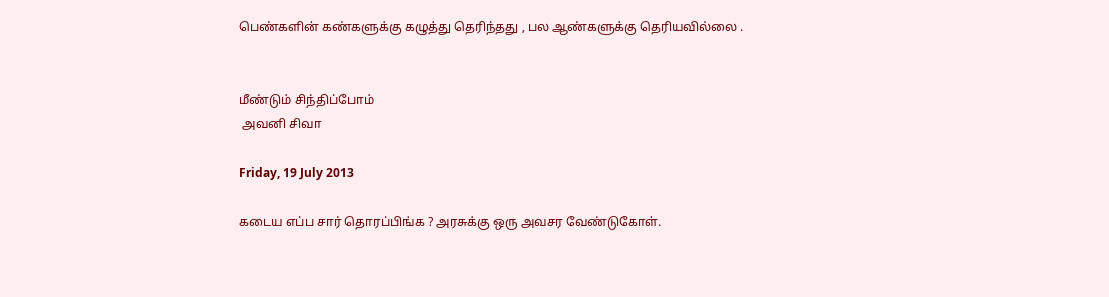பெண்களின் கண்களுக்கு கழுத்து தெரிந்தது , பல ஆண்களுக்கு தெரியவில்லை .


மீண்டும் சிந்திப்போம்
 அவனி சிவா

Friday, 19 July 2013

கடைய எப்ப சார் தொரப்பிங்க ? அரசுக்கு ஒரு அவசர வேண்டுகோள்.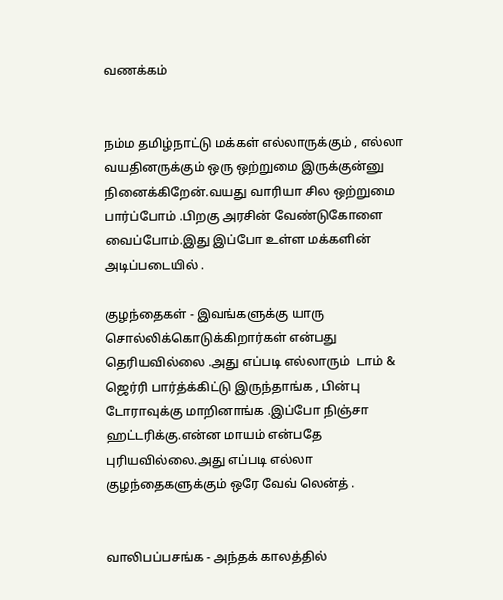வணக்கம்


நம்ம தமிழ்நாட்டு மக்கள் எல்லாருக்கும் , எல்லா வயதினருக்கும் ஒரு ஒற்றுமை இருக்குன்னு நினைக்கிறேன்.வயது வாரியா சில ஒற்றுமை   பார்ப்போம் .பிறகு அரசின் வேண்டுகோளை வைப்போம்.இது இப்போ உள்ள மக்களின் அடிப்படையில் .

குழந்தைகள் - இவங்களுக்கு யாரு  சொல்லிக்கொடுக்கிறார்கள் என்பது தெரியவில்லை .அது எப்படி எல்லாரும்  டாம் & ஜெர்ரி பார்த்க்கிட்டு இருந்தாங்க , பின்பு டோராவுக்கு மாறினாங்க .இப்போ நிஞ்சா ஹட்டரிக்கு.என்ன மாயம் என்பதே புரியவில்லை.அது எப்படி எல்லா குழந்தைகளுக்கும் ஒரே வேவ் லென்த் .


வாலிபப்பசங்க - அந்தக் காலத்தில்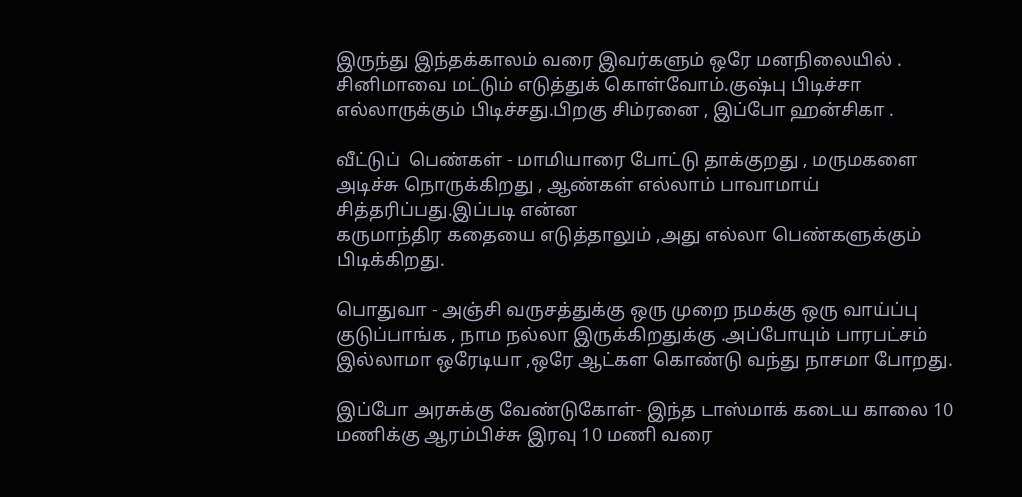இருந்து இந்தக்காலம் வரை இவர்களும் ஒரே மனநிலையில் . சினிமாவை மட்டும் எடுத்துக் கொள்வோம்.குஷ்பு பிடிச்சா எல்லாருக்கும் பிடிச்சது.பிறகு சிம்ரனை , இப்போ ஹன்சிகா .

வீட்டுப்  பெண்கள் - மாமியாரை போட்டு தாக்குறது , மருமகளை அடிச்சு நொருக்கிறது , ஆண்கள் எல்லாம் பாவாமாய் சித்தரிப்பது.இப்படி என்ன
கருமாந்திர கதையை எடுத்தாலும் ,அது எல்லா பெண்களுக்கும் பிடிக்கிறது.

பொதுவா - அஞ்சி வருசத்துக்கு ஒரு முறை நமக்கு ஒரு வாய்ப்பு  குடுப்பாங்க , நாம நல்லா இருக்கிறதுக்கு .அப்போயும் பாரபட்சம் இல்லாமா ஒரேடியா ,ஒரே ஆட்கள கொண்டு வந்து நாசமா போறது.

இப்போ அரசுக்கு வேண்டுகோள்- இந்த டாஸ்மாக் கடைய காலை 10 மணிக்கு ஆரம்பிச்சு இரவு 10 மணி வரை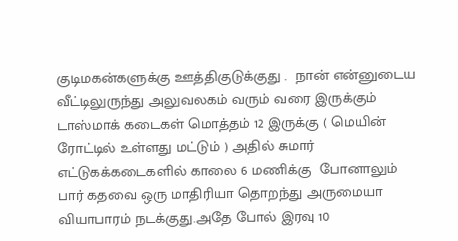குடிமகன்களுக்கு ஊத்திகுடுக்குது .  நான் என்னுடைய வீட்டிலுருந்து அலுவலகம் வரும் வரை இருக்கும் டாஸ்மாக் கடைகள் மொத்தம் 12 இருக்கு ( மெயின் ரோட்டில் உள்ளது மட்டும் ) அதில் சுமார் எட்டுகக்கடைகளில் காலை 6 மணிக்கு  போனாலும் பார் கதவை ஒரு மாதிரியா தொறந்து அருமையா வியாபாரம் நடக்குது.அதே போல் இரவு 10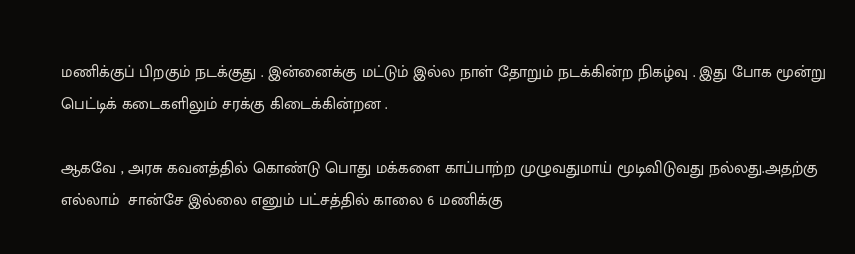மணிக்குப் பிறகும் நடக்குது . இன்னைக்கு மட்டும் இல்ல நாள் தோறும் நடக்கின்ற நிகழ்வு . இது போக மூன்று பெட்டிக் கடைகளிலும் சரக்கு கிடைக்கின்றன .

ஆகவே , அரசு கவனத்தில் கொண்டு பொது மக்களை காப்பாற்ற முழுவதுமாய் மூடிவிடுவது நல்லது.அதற்கு எல்லாம்  சான்சே இல்லை எனும் பட்சத்தில் காலை 6 மணிக்கு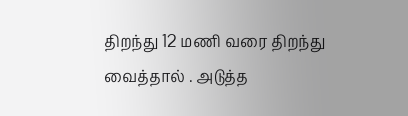திறந்து 12 மணி வரை திறந்து வைத்தால் . அடுத்த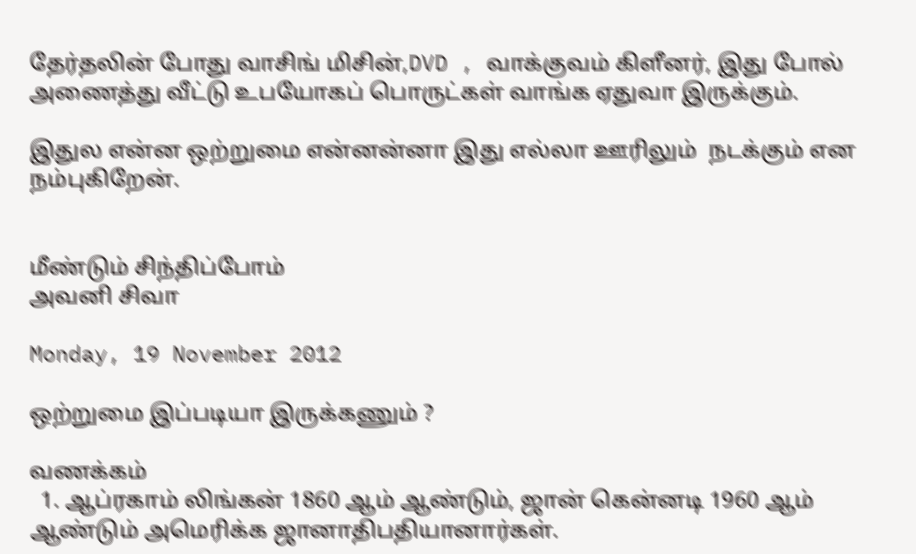தேர்தலின் போது வாசிங் மிசின்,DVD , வாக்குவம் கிளீனர், இது போல் அணைத்து வீட்டு உபயோகப் பொருட்கள் வாங்க ஏதுவா இருக்கும்.

இதுல என்ன ஒற்றுமை என்னன்னா இது எல்லா ஊரிலும்  நடக்கும் என நம்புகிறேன்.


மீண்டும் சிந்திப்போம்
அவனி சிவா

Monday, 19 November 2012

ஒற்றுமை இப்படியா இருக்கணும் ?

வணக்கம்
  1. ஆப்ரகாம் லிங்கன் 1860 ஆம் ஆண்டும், ஜான் கென்னடி 1960 ஆம் ஆண்டும் அமெரிக்க ஜானாதிபதியானார்கள்.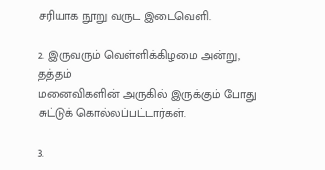சரியாக நூறு வருட இடைவெளி.

2. இருவரும் வெள்ளிக்கிழமை அன்று, தத்தம்
மனைவிகளின் அருகில் இருக்கும் போது சுட்டுக் கொல்லப்பட்டார்கள்.

3.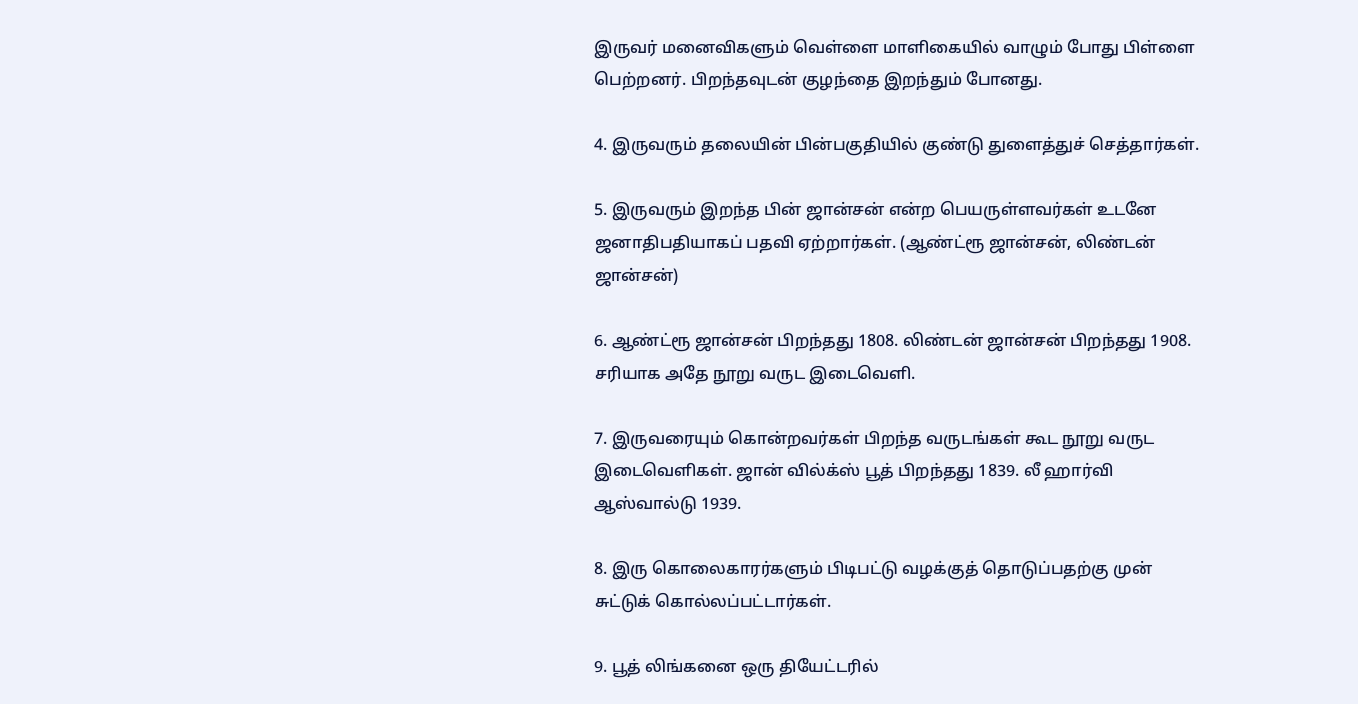இருவர் மனைவிகளும் வெள்ளை மாளிகையில் வாழும் போது பிள்ளை பெற்றனர். பிறந்தவுடன் குழந்தை இறந்தும் போனது.

4. இருவரும் தலையின் பின்பகுதியில் குண்டு துளைத்துச் செத்தார்கள்.

5. இருவரும் இறந்த பின் ஜான்சன் என்ற பெயருள்ளவர்கள் உடனே ஜனாதிபதியாகப் பதவி ஏற்றார்கள். (ஆண்ட்ரூ ஜான்சன், லிண்டன் ஜான்சன்)

6. ஆண்ட்ரூ ஜான்சன் பிறந்தது 1808. லிண்டன் ஜான்சன் பிறந்தது 1908. சரியாக அதே நூறு வருட இடைவெளி.

7. இருவரையும் கொன்றவர்கள் பிறந்த வருடங்கள் கூட நூறு வருட இடைவெளிகள். ஜான் வில்க்ஸ் பூத் பிறந்தது 1839. லீ ஹார்வி ஆஸ்வால்டு 1939.

8. இரு கொலைகாரர்களும் பிடிபட்டு வழக்குத் தொடுப்பதற்கு முன் சுட்டுக் கொல்லப்பட்டார்கள்.

9. பூத் லிங்கனை ஒரு தியேட்டரில்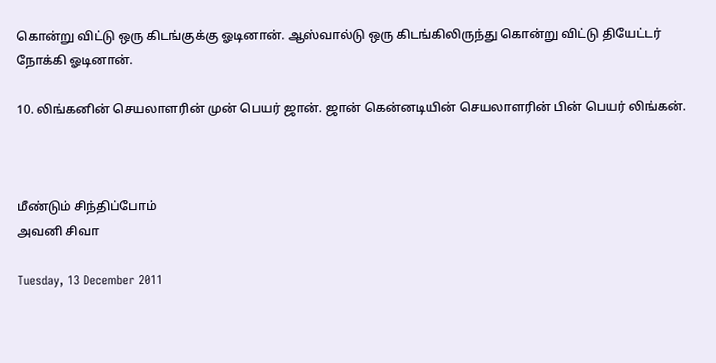கொன்று விட்டு ஒரு கிடங்குக்கு ஓடினான். ஆஸ்வால்டு ஒரு கிடங்கிலிருந்து கொன்று விட்டு தியேட்டர் நோக்கி ஓடினான்.

10. லிங்கனின் செயலாளரின் முன் பெயர் ஜான். ஜான் கென்னடியின் செயலாளரின் பின் பெயர் லிங்கன்.



மீண்டும் சிந்திப்போம்
அவனி சிவா

Tuesday, 13 December 2011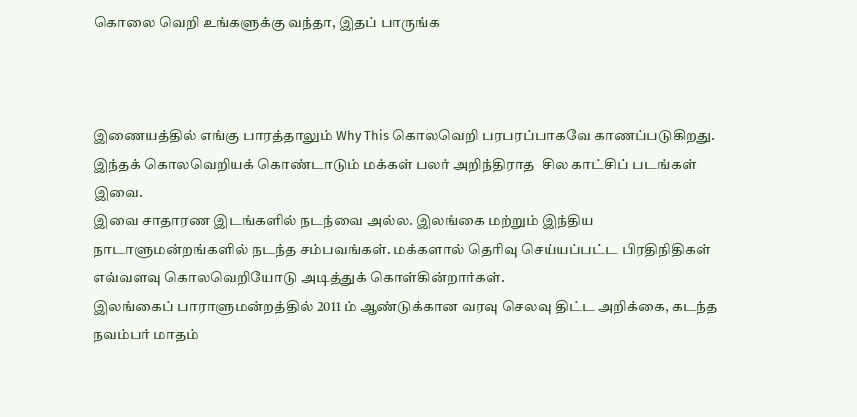கொலை வெறி உங்களுக்கு வந்தா, இதப் பாருங்க



இணையத்தில் எங்கு பாரத்தாலும் Why This கொலவெறி பரபரப்பாகவே காணப்படுகிறது. இந்தக் கொலவெறியக் கொண்டாடும் மக்கள் பலர் அறிந்திராத  சில காட்சிப் படங்கள் இவை.
இவை சாதாரண இடங்களில் நடந்வை அல்ல. இலங்கை மற்றும் இந்திய நாடாளுமன்றங்களில் நடந்த சம்பவங்கள். மக்களால் தெரிவு செய்யப்பட்ட பிரதிநிதிகள் எவ்வளவு கொலவெறியோடு அடித்துக் கொள்கின்றார்கள்.
இலங்கைப் பாராளுமன்றத்தில் 2011 ம் ஆண்டுக்கான வரவு செலவு திட்ட அறிக்கை, கடந்த நவம்பர் மாதம்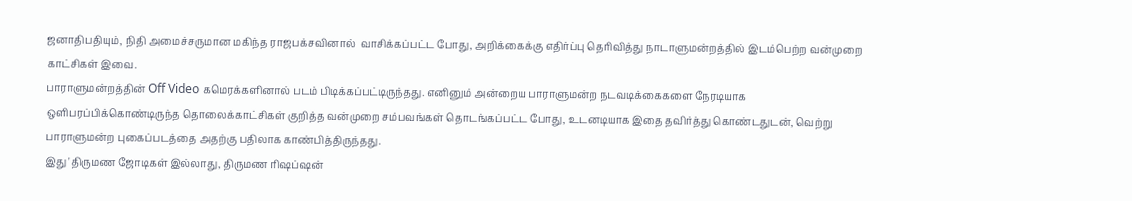ஜனாதிபதியும், நிதி அமைச்சருமான மகிந்த ராஜபக்சவினால்  வாசிக்கப்பட்ட போது, அறிக்கைக்கு எதிர்ப்பு தெரிவித்து நாடாளுமன்றத்தில் இடம்பெற்ற வன்முறை காட்சிகள் இவை.
பாராளுமன்றத்தின் Off Video கமெரக்களினால் படம் பிடிக்கப்பட்டிருந்தது. எனினும் அன்றைய பாராளுமன்ற நடவடிக்கைகளை நேரடியாக ஒளிபரப்பிக்கொண்டிருந்த தொலைக்காட்சிகள் குறித்த வன்முறை சம்பவங்கள் தொடங்கப்பட்ட போது, உடனடியாக இதை தவிர்த்து கொண்டதுடன், வெற்று பாராளுமன்ற புகைப்படத்தை அதற்கு பதிலாக காண்பித்திருந்தது.
இது 'திருமண ஜோடிகள் இல்லாது, திருமண ரிஷப்ஷன்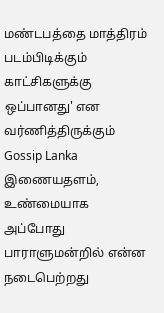மண்டபத்தை மாத்திரம் படம்பிடிக்கும் காட்சிகளுக்கு ஒப்பானது' என வர்ணித்திருக்கும் Gossip Lanka இணையதளம், உண்மையாக அப்போது பாராளுமன்றில் என்ன நடைபெற்றது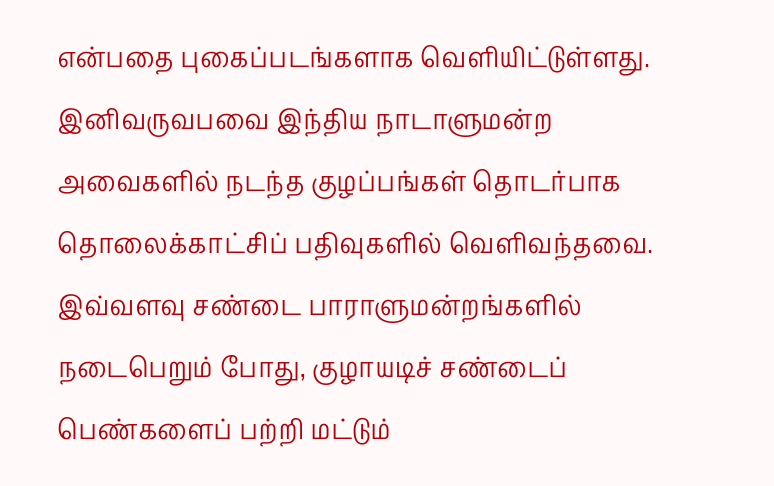என்பதை புகைப்படங்களாக வெளியிட்டுள்ளது.
இனிவருவபவை இந்திய நாடாளுமன்ற அவைகளில் நடந்த குழப்பங்கள் தொடர்பாக தொலைக்காட்சிப் பதிவுகளில் வெளிவந்தவை.
இவ்வளவு சண்டை பாராளுமன்றங்களில் நடைபெறும் போது, குழாயடிச் சண்டைப் பெண்களைப் பற்றி மட்டும்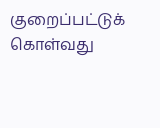குறைப்பட்டுக் கொள்வது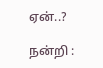ஏன்..?

நன்றி :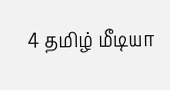4 தமிழ் மீடியா